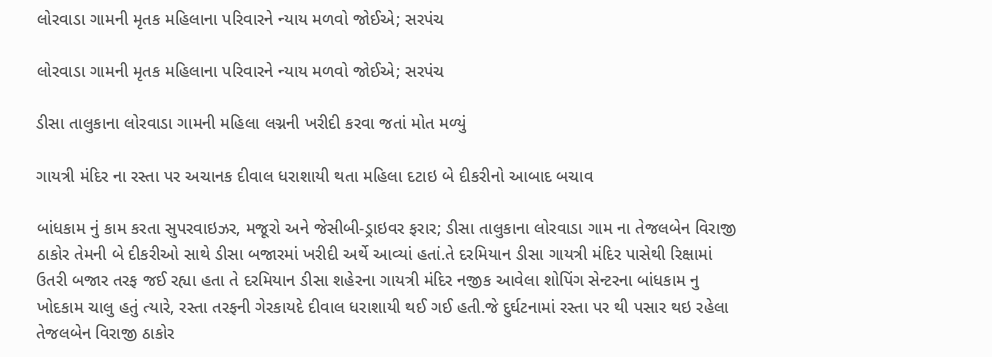લોરવાડા ગામની મૃતક મહિલાના પરિવારને ન્યાય મળવો જોઈએ; સરપંચ

લોરવાડા ગામની મૃતક મહિલાના પરિવારને ન્યાય મળવો જોઈએ; સરપંચ

ડીસા તાલુકાના લોરવાડા ગામની મહિલા લગ્નની ખરીદી કરવા જતાં મોત મળ્યું

ગાયત્રી મંદિર ના રસ્તા પર અચાનક દીવાલ ધરાશાયી થતા મહિલા દટાઇ બે દીકરીનો આબાદ બચાવ

બાંધકામ નું કામ કરતા સુપરવાઇઝર, મજૂરો અને જેસીબી-ડ્રાઇવર ફરાર; ડીસા તાલુકાના લોરવાડા ગામ ના તેજલબેન વિરાજી ઠાકોર તેમની બે દીકરીઓ સાથે ડીસા બજારમાં ખરીદી અર્થે આવ્યાં હતાં.તે દરમિયાન ડીસા ગાયત્રી મંદિર પાસેથી રિક્ષામાં ઉતરી બજાર તરફ જઈ રહ્યા હતા તે દરમિયાન ડીસા શહેરના ગાયત્રી મંદિર નજીક આવેલા શોપિંગ સેન્ટરના બાંધકામ નુ ખોદકામ ચાલુ હતું ત્યારે, રસ્તા તરફની ગેરકાયદે દીવાલ ધરાશાયી થઈ ગઈ હતી.જે દુર્ઘટનામાં રસ્તા પર થી પસાર થઇ રહેલા તેજલબેન વિરાજી ઠાકોર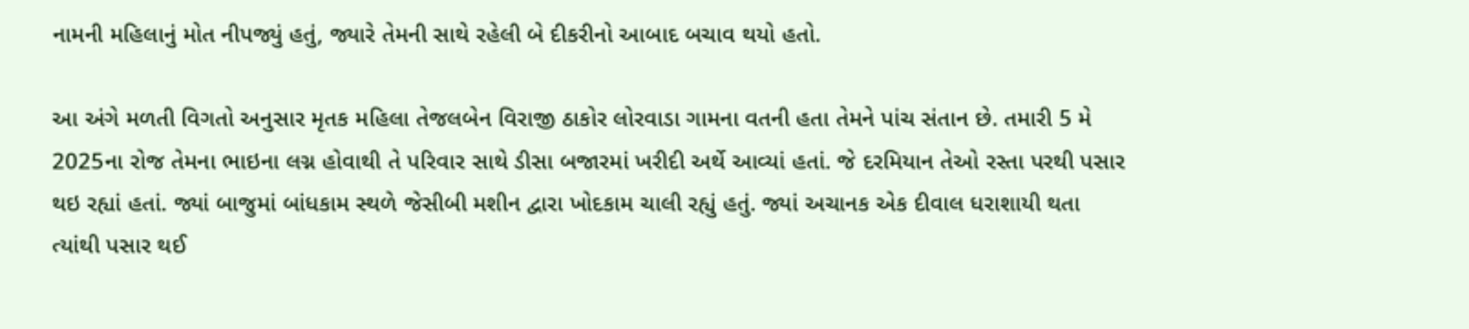નામની મહિલાનું મોત નીપજ્યું હતું, જ્યારે તેમની સાથે રહેલી બે દીકરીનો આબાદ બચાવ થયો હતો.

આ અંગે મળતી વિગતો અનુસાર મૃતક મહિલા તેજલબેન વિરાજી ઠાકોર લોરવાડા ગામના વતની હતા તેમને પાંચ સંતાન છે. તમારી 5 મે 2025ના રોજ તેમના ભાઇના લગ્ન હોવાથી તે પરિવાર સાથે ડીસા બજારમાં ખરીદી અર્થે આવ્યાં હતાં. જે દરમિયાન તેઓ રસ્તા પરથી પસાર થઇ રહ્યાં હતાં. જ્યાં બાજુમાં બાંધકામ સ્થળે જેસીબી મશીન દ્વારા ખોદકામ ચાલી રહ્યું હતું. જ્યાં અચાનક એક દીવાલ ધરાશાયી થતા  ત્યાંથી પસાર થઈ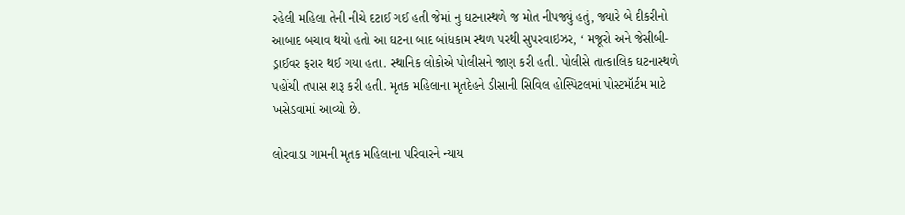રહેલી મહિલા તેની નીચે દટાઈ ગઈ હતી જેમાં નુ ઘટનાસ્થળે જ મોત નીપજ્યું હતું, જ્યારે બે દીકરીનો આબાદ બચાવ થયો હતો આ ઘટના બાદ બાંધકામ સ્થળ પરથી સુપરવાઇઝર, ‘ મજૂરો અને જેસીબી-ડ્રાઈવર ફરાર થઈ ગયા હતા. સ્થાનિક લોકોએ પોલીસને જાણ કરી હતી. પોલીસે તાત્કાલિક ઘટનાસ્થળે પહોંચી તપાસ શરૂ કરી હતી. મૃતક મહિલાના મૃતદેહને ડીસાની સિવિલ હોસ્પિટલમાં પોસ્ટમૉર્ટમ માટે ખસેડવામાં આવ્યો છે.

લોરવાડા ગામની મૃતક મહિલાના પરિવારને ન્યાય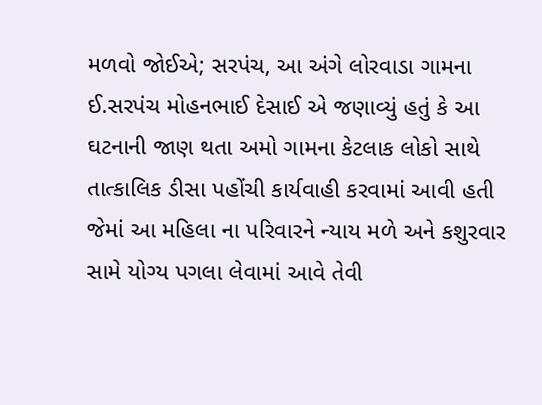મળવો જોઈએ; સરપંચ, આ અંગે લોરવાડા ગામના  ઈ.સરપંચ મોહનભાઈ દેસાઈ એ જણાવ્યું હતું કે આ ઘટનાની જાણ થતા અમો ગામના કેટલાક લોકો સાથે તાત્કાલિક ડીસા પહોંચી કાર્યવાહી કરવામાં આવી હતી જેમાં આ મહિલા ના પરિવારને ન્યાય મળે અને કશુરવાર સામે યોગ્ય પગલા લેવામાં આવે તેવી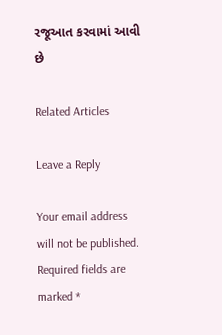રજૂઆત કરવામાં આવી છે

Related Articles

Leave a Reply

Your email address will not be published. Required fields are marked *